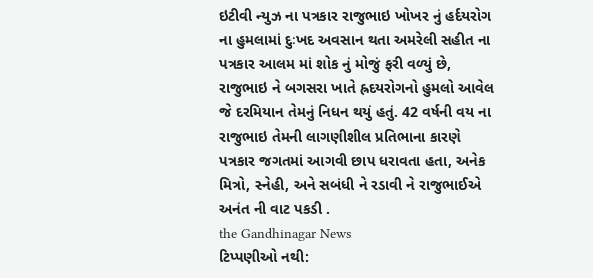ઇટીવી ન્યુઝ ના પત્રકાર રાજુભાઇ ખોખર નું હર્દયરોગ ના હુમલામાં દુઃખદ અવસાન થતા અમરેલી સહીત ના પત્રકાર આલમ માં શોક નું મોજું ફરી વળ્યું છે, રાજુભાઇ ને બગસરા ખાતે હ્રદયરોગનો હુમલો આવેલ જે દરમિયાન તેમનું નિધન થયું હતું. 42 વર્ષની વય ના રાજુભાઇ તેમની લાગણીશીલ પ્રતિભાના કારણે પત્રકાર જગતમાં આગવી છાપ ધરાવતા હતા, અનેક મિત્રો, સ્નેહી, અને સબંધી ને રડાવી ને રાજુભાઈએ અનંત ની વાટ પકડી .
the Gandhinagar News
ટિપ્પણીઓ નથી: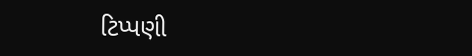ટિપ્પણી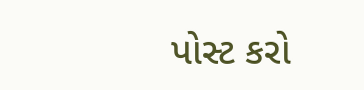પોસ્ટ કરો